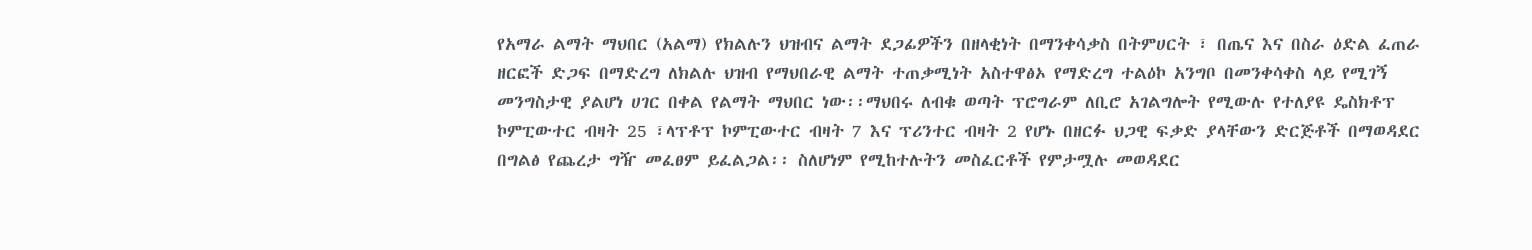የአማራ ልማት ማህበር (አልማ) የክልሉን ህዝብና ልማት ደጋፊዎችን በዘላቂነት በማንቀሳቃስ በትምሀርት ፣ በጤና እና በስራ ዕድል ፈጠራ ዘርፎች ድጋፍ በማድረግ ለክልሉ ህዝብ የማህበራዊ ልማት ተጠቃሚነት አስተዋፅኦ የማድረግ ተልዕኮ አንግቦ በመንቀሳቀስ ላይ የሚገኝ መንግስታዊ ያልሆነ ሀገር በቀል የልማት ማህበር ነው፡፡ማህበሩ ለብቁ ወጣት ፕሮግራም ለቢሮ አገልግሎት የሚውሉ የተለያዩ ዴስክቶፕ ኮምፒውተር ብዛት 25 ፣ላፕቶፕ ኮምፒውተር ብዛት 7 እና ፕሪንተር ብዛት 2 የሆኑ በዘርፉ ህጋዊ ፍቃድ ያላቸውን ድርጅቶች በማወዳደር በግልፅ የጨረታ ግዥ መፈፀም ይፈልጋል፡፡ ስለሆነም የሚከተሉትን መስፈርቶች የምታሟሉ መወዳደር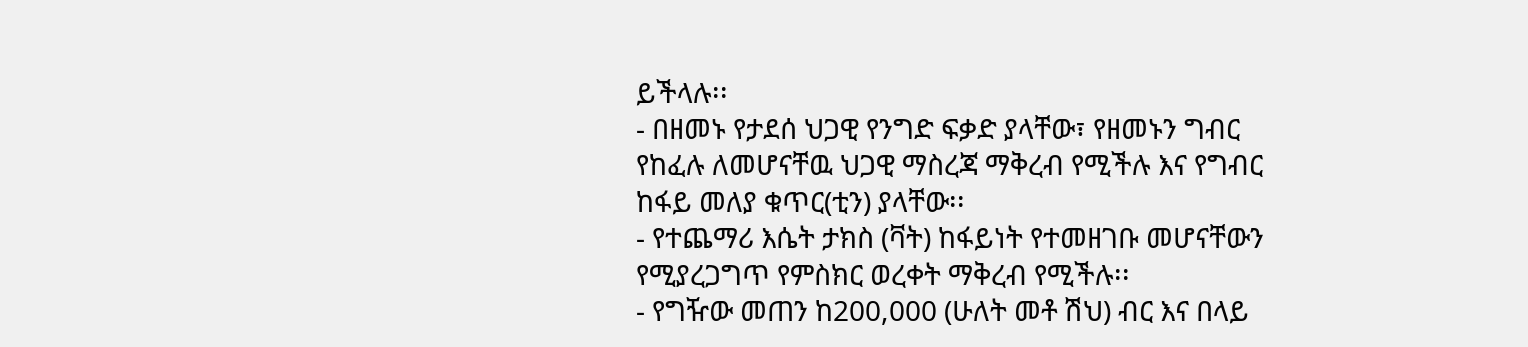ይችላሉ፡፡
- በዘመኑ የታደሰ ህጋዊ የንግድ ፍቃድ ያላቸው፣ የዘመኑን ግብር የከፈሉ ለመሆናቸዉ ህጋዊ ማስረጃ ማቅረብ የሚችሉ እና የግብር ከፋይ መለያ ቁጥር(ቲን) ያላቸው፡፡
- የተጨማሪ እሴት ታክስ (ቫት) ከፋይነት የተመዘገቡ መሆናቸውን የሚያረጋግጥ የምስክር ወረቀት ማቅረብ የሚችሉ፡፡
- የግዥው መጠን ከ200,000 (ሁለት መቶ ሽህ) ብር እና በላይ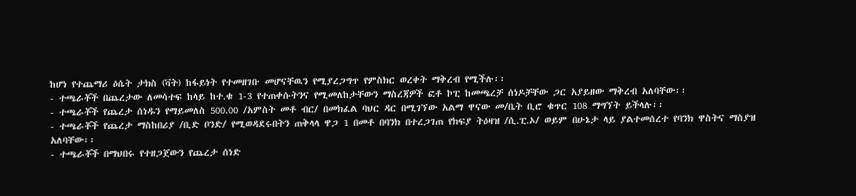ከሆነ የተጨማሪ ዕሴት ታክስ (ቫት) ከፋይነት የተመዘገቡ መሆናቸዉን የሚያረጋግጥ የምስክር ወረቀት ማቅረብ የሚችሉ፡፡
- ተጫራቾች በጨረታው ለመሳተፍ ከላይ ከተ.ቁ 1-3 የተጠቀሱትንና የሚመለከታቸውን ማስረጃዎች ፎቶ ኮፒ ከመጫረቻ ሰነዶቻቸው ጋር አያይዘው ማቅረብ አለባቸው፡፡
- ተጫራቾች የጨረታ ሰነዱን የማይመለስ 500.00 /አምስት መቶ ብር/ በመክፈል ባህር ዳር በሚገኘው አልማ ዋናው መ/ቤት ቢሮ ቁጥር 108 ማግኘት ይችላሉ፡፡
- ተጫራቾች የጨረታ ማስከበሪያ /ቢድ ቦንድ/ የሚወዳደሩበትን ጠቅላላ ዋጋ 1 በመቶ በባንክ በተረጋገጠ የክፍያ ትዕዛዝ /ሲ.ፒ.ኦ/ ወይም በሁኔታ ላይ ያልተመሰረተ የባንክ ዋስትና ማስያዝ አለባቸው፡፡
- ተጫራቾች በማህበሩ የተዘጋጀውን የጨረታ ሰነድ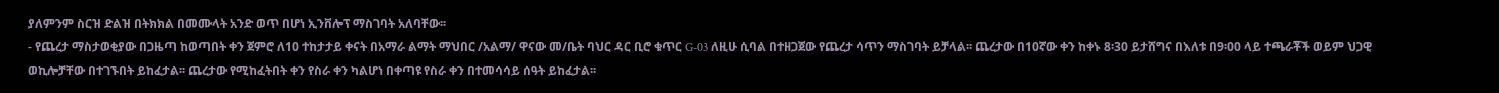ያለምንም ስርዝ ድልዝ በትክክል በመሙላት አንድ ወጥ በሆነ ኢንቨሎፕ ማስገባት አለባቸው፡፡
- የጨረታ ማስታወቂያው በጋዜጣ ከወጣበት ቀን ጀምሮ ለ10 ተከታታይ ቀናት በአማራ ልማት ማህበር /አልማ/ ዋናው መ/ቤት ባህር ዳር ቢሮ ቁጥር G-03 ለዚሁ ሲባል በተዘጋጀው የጨረታ ሳጥን ማስገባት ይቻላል፡፡ ጨረታው በ10ኛው ቀን ከቀኑ 8፡30 ይታሸግና በእለቱ በ9፡00 ላይ ተጫራቾች ወይም ህጋዊ ወኪሎቻቸው በተገኙበት ይከፈታል፡፡ ጨረታው የሚከፈትበት ቀን የስራ ቀን ካልሆነ በቀጣዩ የስራ ቀን በተመሳሳይ ሰዓት ይከፈታል፡፡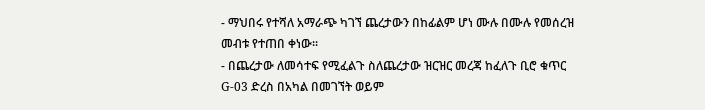- ማህበሩ የተሻለ አማራጭ ካገኘ ጨረታውን በከፊልም ሆነ ሙሉ በሙሉ የመሰረዝ መብቱ የተጠበ ቀነው፡፡
- በጨረታው ለመሳተፍ የሚፈልጉ ስለጨረታው ዝርዝር መረጃ ከፈለጉ ቢሮ ቁጥር G-03 ድረስ በአካል በመገኘት ወይም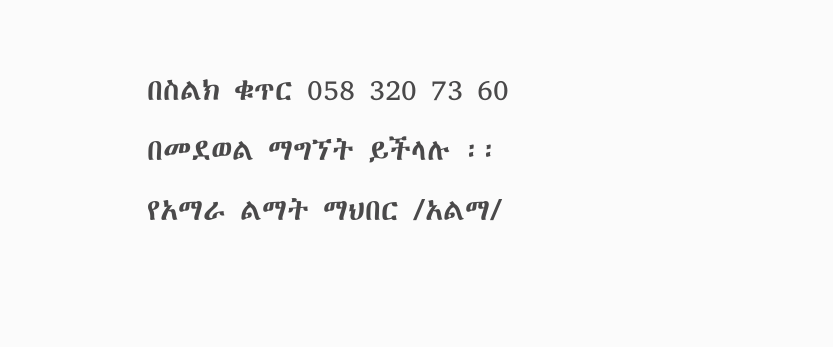በስልክ ቁጥር 058 320 73 60 በመደወል ማግኘት ይችላሉ ፡፡
የአማራ ልማት ማህበር /አልማ/